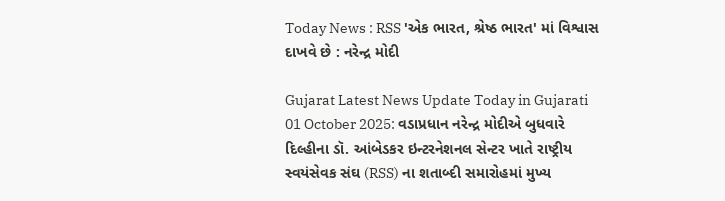Today News : RSS 'એક ભારત, શ્રેષ્ઠ ભારત' માં વિશ્વાસ દાખવે છે : નરેન્દ્ર મોદી

Gujarat Latest News Update Today in Gujarati 01 October 2025: વડાપ્રધાન નરેન્દ્ર મોદીએ બુધવારે દિલ્હીના ડૉ. આંબેડકર ઇન્ટરનેશનલ સેન્ટર ખાતે રાષ્ટ્રીય સ્વયંસેવક સંઘ (RSS) ના શતાબ્દી સમારોહમાં મુખ્ય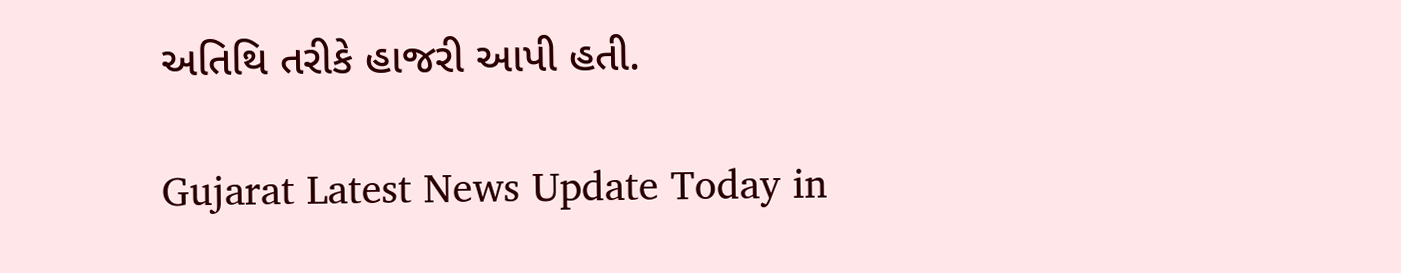અતિથિ તરીકે હાજરી આપી હતી.

Gujarat Latest News Update Today in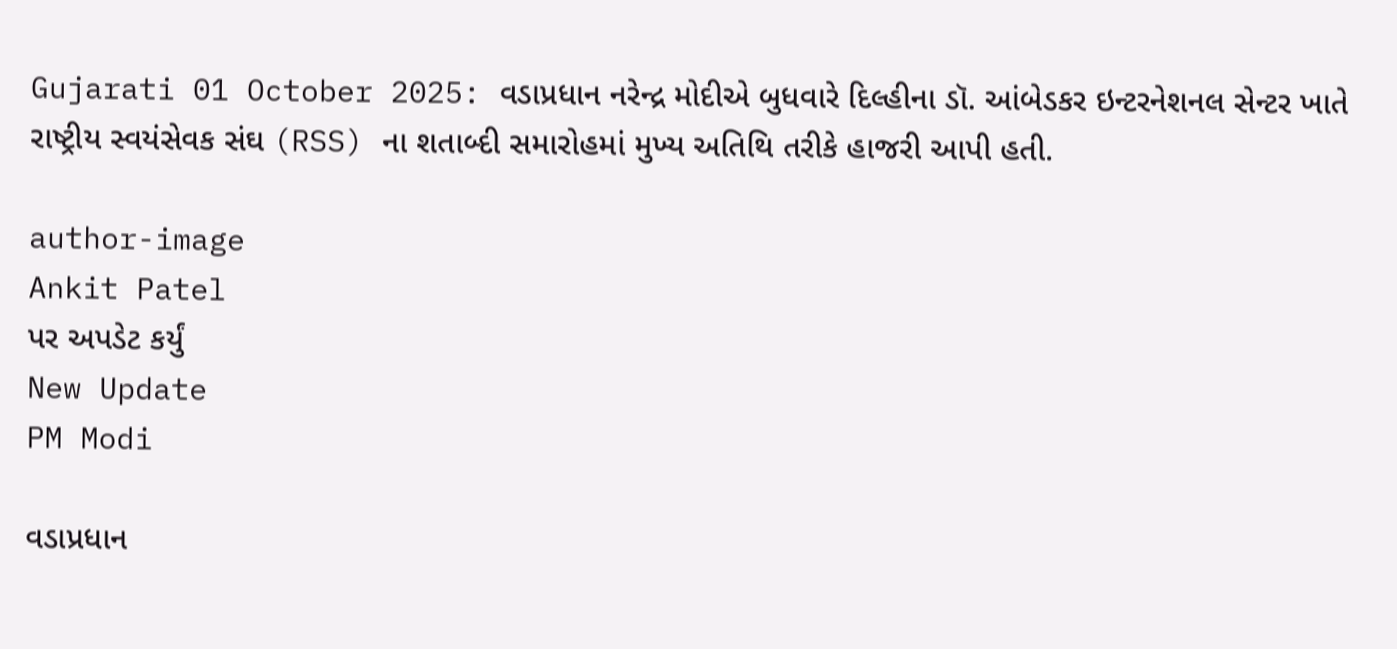Gujarati 01 October 2025: વડાપ્રધાન નરેન્દ્ર મોદીએ બુધવારે દિલ્હીના ડૉ. આંબેડકર ઇન્ટરનેશનલ સેન્ટર ખાતે રાષ્ટ્રીય સ્વયંસેવક સંઘ (RSS) ના શતાબ્દી સમારોહમાં મુખ્ય અતિથિ તરીકે હાજરી આપી હતી.

author-image
Ankit Patel
પર અપડેટ કર્યું
New Update
PM Modi

વડાપ્રધાન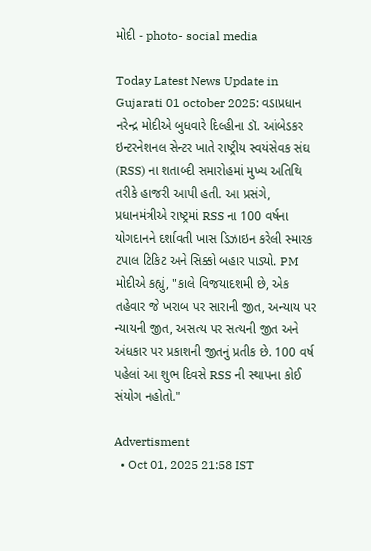મોદી - photo- social media

Today Latest News Update in Gujarati 01 october 2025: વડાપ્રધાન નરેન્દ્ર મોદીએ બુધવારે દિલ્હીના ડૉ. આંબેડકર ઇન્ટરનેશનલ સેન્ટર ખાતે રાષ્ટ્રીય સ્વયંસેવક સંઘ (RSS) ના શતાબ્દી સમારોહમાં મુખ્ય અતિથિ તરીકે હાજરી આપી હતી. આ પ્રસંગે, પ્રધાનમંત્રીએ રાષ્ટ્રમાં RSS ના 100 વર્ષના યોગદાનને દર્શાવતી ખાસ ડિઝાઇન કરેલી સ્મારક ટપાલ ટિકિટ અને સિક્કો બહાર પાડ્યો. PM મોદીએ કહ્યું, "કાલે વિજયાદશમી છે, એક તહેવાર જે ખરાબ પર સારાની જીત, અન્યાય પર ન્યાયની જીત, અસત્ય પર સત્યની જીત અને અંધકાર પર પ્રકાશની જીતનું પ્રતીક છે. 100 વર્ષ પહેલાં આ શુભ દિવસે RSS ની સ્થાપના કોઈ સંયોગ નહોતો."

Advertisment
  • Oct 01, 2025 21:58 IST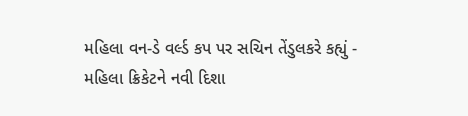મહિલા વન-ડે વર્લ્ડ કપ પર સચિન તેંડુલકરે કહ્યું - મહિલા ક્રિકેટને નવી દિશા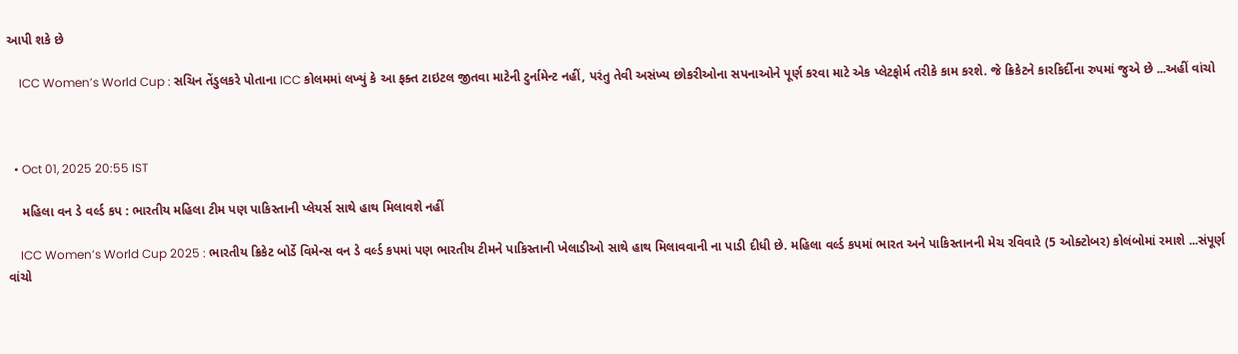આપી શકે છે

    ICC Women’s World Cup : સચિન તેંડુલકરે પોતાના ICC કોલમમાં લખ્યું કે આ ફક્ત ટાઇટલ જીતવા માટેની ટુર્નામેન્ટ નહીં, પરંતુ તેવી અસંખ્ય છોકરીઓના સપનાઓને પૂર્ણ કરવા માટે એક પ્લેટફોર્મ તરીકે કામ કરશે. જે ક્રિકેટને કારકિર્દીના રુપમાં જુએ છે ...અહીં વાંચો



  • Oct 01, 2025 20:55 IST

    મહિલા વન ડે વર્લ્ડ કપ : ભારતીય મહિલા ટીમ પણ પાકિસ્તાની પ્લેયર્સ સાથે હાથ મિલાવશે નહીં

    ICC Women’s World Cup 2025 : ભારતીય ક્રિકેટ બોર્ડે વિમેન્સ વન ડે વર્લ્ડ કપમાં પણ ભારતીય ટીમને પાકિસ્તાની ખેલાડીઓ સાથે હાથ મિલાવવાની ના પાડી દીધી છે. મહિલા વર્લ્ડ કપમાં ભારત અને પાકિસ્તાનની મેચ રવિવારે (5 ઓક્ટોબર) કોલંબોમાં રમાશે ...સંપૂર્ણ વાંચો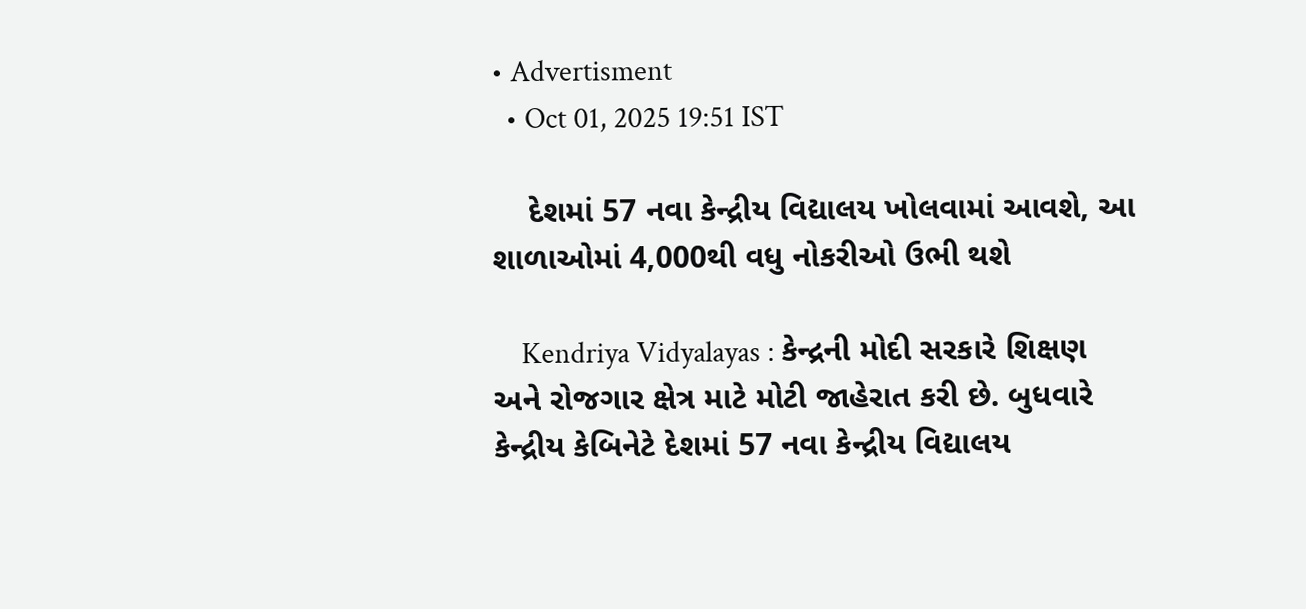• Advertisment
  • Oct 01, 2025 19:51 IST

    દેશમાં 57 નવા કેન્દ્રીય વિદ્યાલય ખોલવામાં આવશે, આ શાળાઓમાં 4,000થી વધુ નોકરીઓ ઉભી થશે

    Kendriya Vidyalayas : કેન્દ્રની મોદી સરકારે શિક્ષણ અને રોજગાર ક્ષેત્ર માટે મોટી જાહેરાત કરી છે. બુધવારે કેન્દ્રીય કેબિનેટે દેશમાં 57 નવા કેન્દ્રીય વિદ્યાલય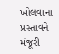ખોલવાના પ્રસ્તાવને મંજૂરી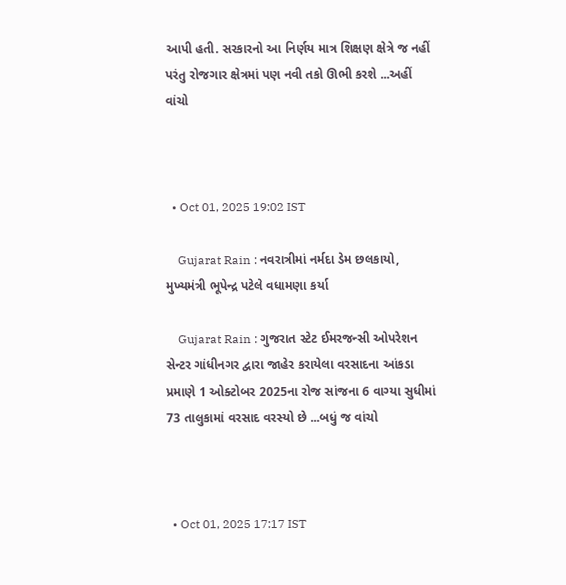આપી હતી. સરકારનો આ નિર્ણય માત્ર શિક્ષણ ક્ષેત્રે જ નહીં પરંતુ રોજગાર ક્ષેત્રમાં પણ નવી તકો ઊભી કરશે ...અહીં વાંચો



  • Oct 01, 2025 19:02 IST

    Gujarat Rain : નવરાત્રીમાં નર્મદા ડેમ છલકાયો, મુખ્યમંત્રી ભૂપેન્દ્ર પટેલે વધામણા કર્યા

    Gujarat Rain : ગુજરાત સ્ટેટ ઈમરજન્સી ઓપરેશન સેન્ટર ગાંધીનગર દ્વારા જાહેર કરાયેલા વરસાદના આંકડા પ્રમાણે 1 ઓક્ટોબર 2025ના રોજ સાંજના 6 વાગ્યા સુધીમાં 73 તાલુકામાં વરસાદ વરસ્યો છે ...બધું જ વાંચો



  • Oct 01, 2025 17:17 IST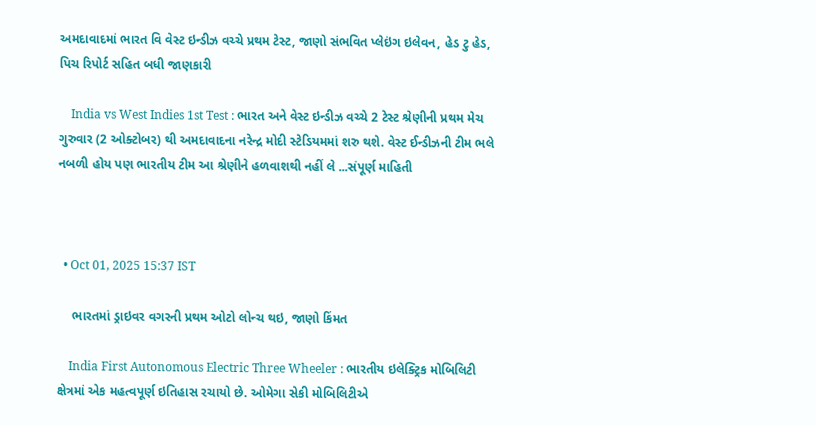અમદાવાદમાં ભારત વિ વેસ્ટ ઇન્ડીઝ વચ્ચે પ્રથમ ટેસ્ટ, જાણો સંભવિત પ્લેઇંગ ઇલેવન, હેડ ટુ હેડ, પિચ રિપોર્ટ સહિત બધી જાણકારી

    India vs West Indies 1st Test : ભારત અને વેસ્ટ ઇન્ડીઝ વચ્ચે 2 ટેસ્ટ શ્રેણીની પ્રથમ મેચ ગુરુવાર (2 ઓક્ટોબર) થી અમદાવાદના નરેન્દ્ર મોદી સ્ટેડિયમમાં શરુ થશે. વેસ્ટ ઈન્ડીઝની ટીમ ભલે નબળી હોય પણ ભારતીય ટીમ આ શ્રેણીને હળવાશથી નહીં લે ...સંપૂર્ણ માહિતી



  • Oct 01, 2025 15:37 IST

    ભારતમાં ડ્રાઇવર વગરની પ્રથમ ઓટો લોન્ચ થઇ, જાણો કિંમત

    India First Autonomous Electric Three Wheeler : ભારતીય ઇલેક્ટ્રિક મોબિલિટી ક્ષેત્રમાં એક મહત્વપૂર્ણ ઇતિહાસ રચાયો છે. ઓમેગા સેકી મોબિલિટીએ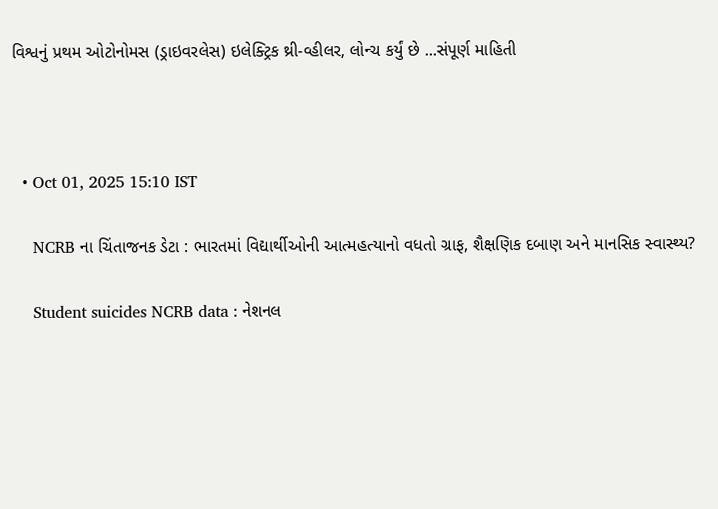વિશ્વનું પ્રથમ ઓટોનોમસ (ડ્રાઇવરલેસ) ઇલેક્ટ્રિક થ્રી-વ્હીલર, લોન્ચ કર્યું છે ...સંપૂર્ણ માહિતી



  • Oct 01, 2025 15:10 IST

    NCRB ના ચિંતાજનક ડેટા : ભારતમાં વિદ્યાર્થીઓની આત્મહત્યાનો વધતો ગ્રાફ, શૈક્ષણિક દબાણ અને માનસિક સ્વાસ્થ્ય?

    Student suicides NCRB data : નેશનલ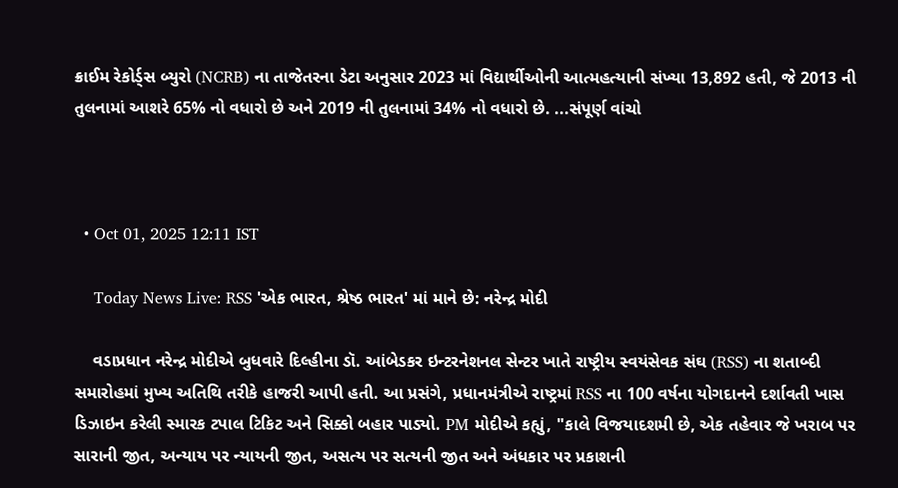ક્રાઈમ રેકોર્ડ્સ બ્યુરો (NCRB) ના તાજેતરના ડેટા અનુસાર 2023 માં વિદ્યાર્થીઓની આત્મહત્યાની સંખ્યા 13,892 હતી, જે 2013 ની તુલનામાં આશરે 65% નો વધારો છે અને 2019 ની તુલનામાં 34% નો વધારો છે. ...સંપૂર્ણ વાંચો



  • Oct 01, 2025 12:11 IST

    Today News Live: RSS 'એક ભારત, શ્રેષ્ઠ ભારત' માં માને છે: નરેન્દ્ર મોદી

    વડાપ્રધાન નરેન્દ્ર મોદીએ બુધવારે દિલ્હીના ડૉ. આંબેડકર ઇન્ટરનેશનલ સેન્ટર ખાતે રાષ્ટ્રીય સ્વયંસેવક સંઘ (RSS) ના શતાબ્દી સમારોહમાં મુખ્ય અતિથિ તરીકે હાજરી આપી હતી. આ પ્રસંગે, પ્રધાનમંત્રીએ રાષ્ટ્રમાં RSS ના 100 વર્ષના યોગદાનને દર્શાવતી ખાસ ડિઝાઇન કરેલી સ્મારક ટપાલ ટિકિટ અને સિક્કો બહાર પાડ્યો. PM મોદીએ કહ્યું, "કાલે વિજયાદશમી છે, એક તહેવાર જે ખરાબ પર સારાની જીત, અન્યાય પર ન્યાયની જીત, અસત્ય પર સત્યની જીત અને અંધકાર પર પ્રકાશની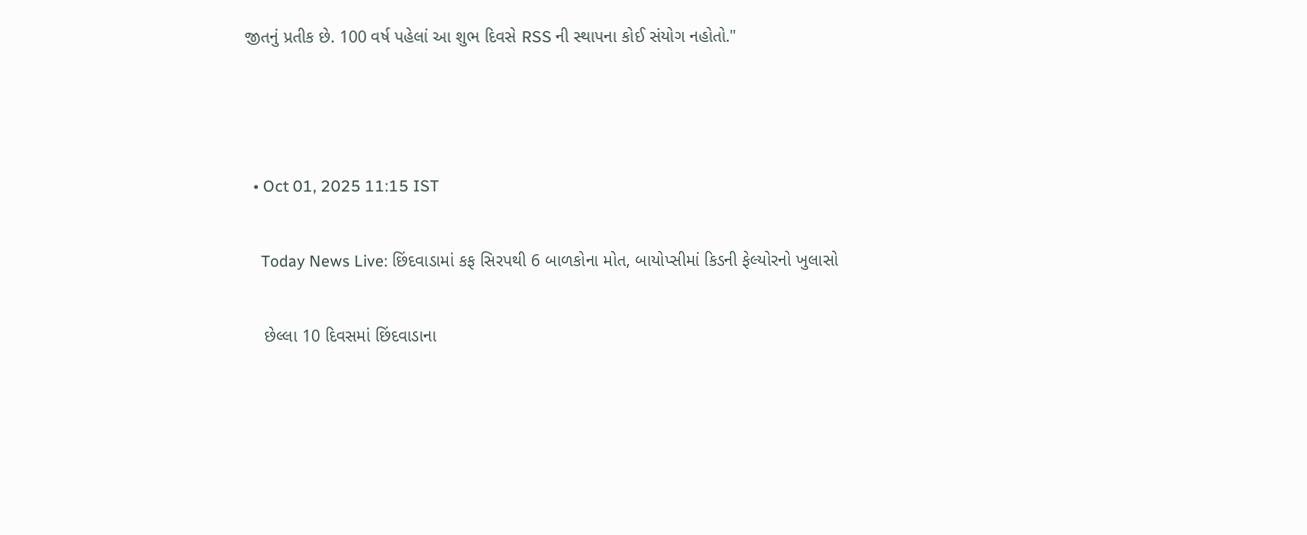જીતનું પ્રતીક છે. 100 વર્ષ પહેલાં આ શુભ દિવસે RSS ની સ્થાપના કોઈ સંયોગ નહોતો."



  • Oct 01, 2025 11:15 IST

    Today News Live: છિંદવાડામાં કફ સિરપથી 6 બાળકોના મોત, બાયોપ્સીમાં કિડની ફેલ્યોરનો ખુલાસો

    છેલ્લા 10 દિવસમાં છિંદવાડાના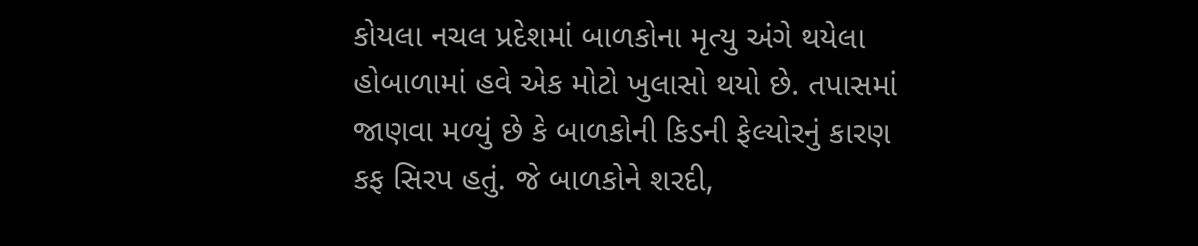કોયલા નચલ પ્રદેશમાં બાળકોના મૃત્યુ અંગે થયેલા હોબાળામાં હવે એક મોટો ખુલાસો થયો છે. તપાસમાં જાણવા મળ્યું છે કે બાળકોની કિડની ફેલ્યોરનું કારણ કફ સિરપ હતું. જે બાળકોને શરદી,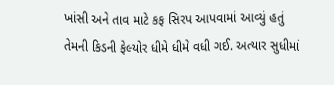ખાંસી અને તાવ માટે કફ સિરપ આપવામાં આવ્યું હતું તેમની કિડની ફેલ્યોર ધીમે ધીમે વધી ગઈ. અત્યાર સુધીમાં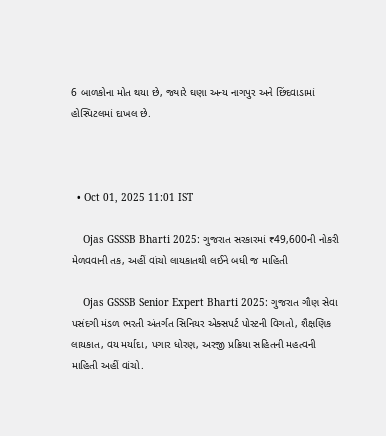6 બાળકોના મોત થયા છે, જ્યારે ઘણા અન્ય નાગપુર અને છિંદવાડામાં હોસ્પિટલમાં દાખલ છે.



  • Oct 01, 2025 11:01 IST

    Ojas GSSSB Bharti 2025: ગુજરાત સરકારમાં ₹49,600ની નોકરી મેળવવાની તક, અહીં વાંચો લાયકાતથી લઈને બધી જ માહિતી

    Ojas GSSSB Senior Expert Bharti 2025: ગુજરાત ગૌણ સેવા પસંદગી મંડળ ભરતી અંતર્ગત સિનિયર એક્સપર્ટ પોસ્ટની વિગતો, શૈક્ષણિક લાયકાત, વય મર્યાદા, પગાર ધોરણ, અરજી પ્રક્રિયા સહિતની મહત્વની માહિતી અહીં વાંચો.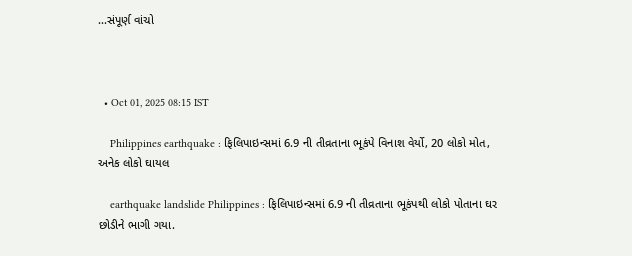...સંપૂર્ણ વાંચો



  • Oct 01, 2025 08:15 IST

    Philippines earthquake : ફિલિપાઇન્સમાં 6.9 ની તીવ્રતાના ભૂકંપે વિનાશ વેર્યો, 20 લોકો મોત, અનેક લોકો ઘાયલ

    earthquake landslide Philippines : ફિલિપાઇન્સમાં 6.9 ની તીવ્રતાના ભૂકંપથી લોકો પોતાના ઘર છોડીને ભાગી ગયા.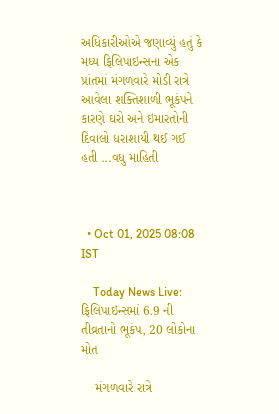અધિકારીઓએ જણાવ્યું હતું કે મધ્ય ફિલિપાઇન્સના એક પ્રાંતમાં મંગળવારે મોડી રાત્રે આવેલા શક્તિશાળી ભૂકંપને કારણે ઘરો અને ઇમારતોની દિવાલો ધરાશાયી થઈ ગઈ હતી ...વધુ માહિતી



  • Oct 01, 2025 08:08 IST

    Today News Live: ફિલિપાઇન્સમાં 6.9 ની તીવ્રતાનો ભૂકંપ, 20 લોકોના મોત

    મંગળવારે રાત્રે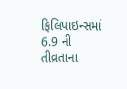ફિલિપાઇન્સમાં 6.9 ની તીવ્રતાના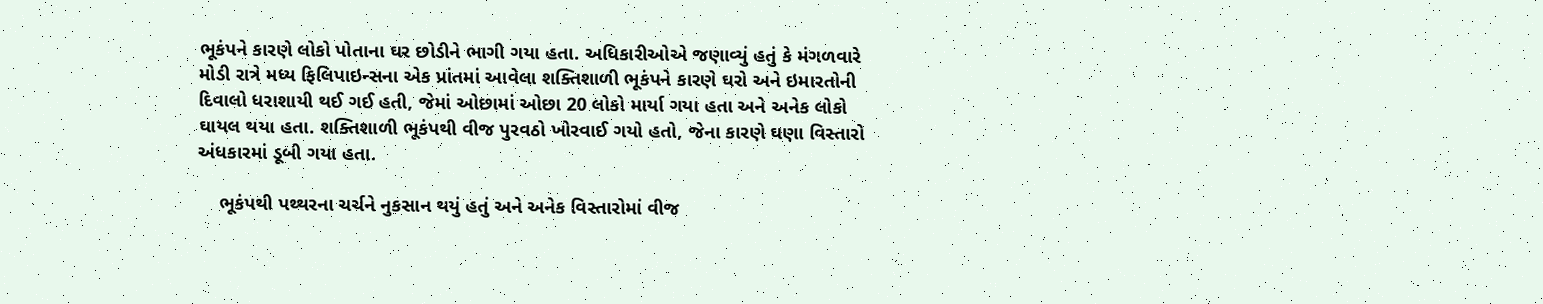ભૂકંપને કારણે લોકો પોતાના ઘર છોડીને ભાગી ગયા હતા. અધિકારીઓએ જણાવ્યું હતું કે મંગળવારે મોડી રાત્રે મધ્ય ફિલિપાઇન્સના એક પ્રાંતમાં આવેલા શક્તિશાળી ભૂકંપને કારણે ઘરો અને ઇમારતોની દિવાલો ધરાશાયી થઈ ગઈ હતી, જેમાં ઓછામાં ઓછા 20 લોકો માર્યા ગયા હતા અને અનેક લોકો ઘાયલ થયા હતા. શક્તિશાળી ભૂકંપથી વીજ પુરવઠો ખોરવાઈ ગયો હતો, જેના કારણે ઘણા વિસ્તારો અંધકારમાં ડૂબી ગયા હતા.

    ભૂકંપથી પથ્થરના ચર્ચને નુકસાન થયું હતું અને અનેક વિસ્તારોમાં વીજ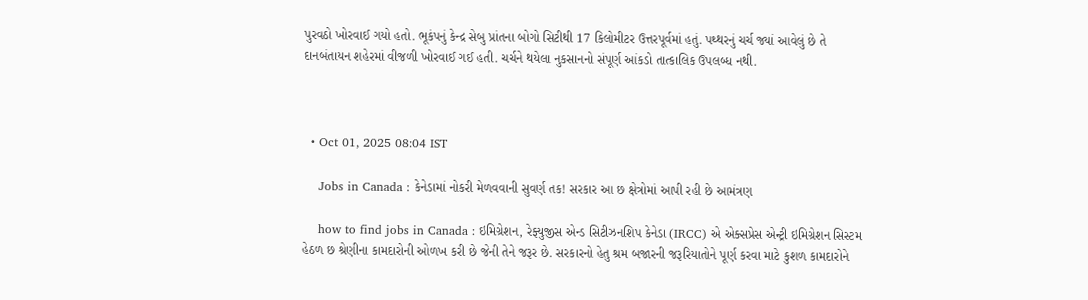પુરવઠો ખોરવાઈ ગયો હતો. ભૂકંપનું કેન્દ્ર સેબુ પ્રાંતના બોગો સિટીથી 17 કિલોમીટર ઉત્તરપૂર્વમાં હતું. પથ્થરનું ચર્ચ જ્યાં આવેલું છે તે દાનબંતાયન શહેરમાં વીજળી ખોરવાઈ ગઈ હતી. ચર્ચને થયેલા નુકસાનનો સંપૂર્ણ આંકડો તાત્કાલિક ઉપલબ્ધ નથી.



  • Oct 01, 2025 08:04 IST

    Jobs in Canada : કેનેડામાં નોકરી મેળવવાની સુવર્ણ તક! સરકાર આ છ ક્ષેત્રોમાં આપી રહી છે આમંત્રણ

    how to find jobs in Canada : ઇમિગ્રેશન, રેફ્યુજીસ એન્ડ સિટીઝનશિપ કેનેડા (IRCC) એ એક્સપ્રેસ એન્ટ્રી ઇમિગ્રેશન સિસ્ટમ હેઠળ છ શ્રેણીના કામદારોની ઓળખ કરી છે જેની તેને જરૂર છે. સરકારનો હેતુ શ્રમ બજારની જરૂરિયાતોને પૂર્ણ કરવા માટે કુશળ કામદારોને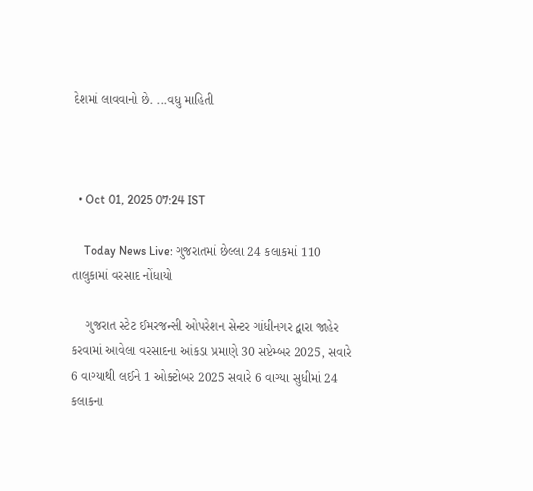દેશમાં લાવવાનો છે. ...વધુ માહિતી



  • Oct 01, 2025 07:24 IST

    Today News Live: ગુજરાતમાં છેલ્લા 24 કલાકમાં 110 તાલુકામાં વરસાદ નોંધાયો

    ગુજરાત સ્ટેટ ઈમરજન્સી ઓપરેશન સેન્ટર ગાંધીનગર દ્વારા જાહેર કરવામાં આવેલા વરસાદના આંકડા પ્રમાણે 30 સપ્ટેમ્બર 2025, સવારે 6 વાગ્યાથી લઈને 1 ઓક્ટોબર 2025 સવારે 6 વાગ્યા સુધીમાં 24 કલાકના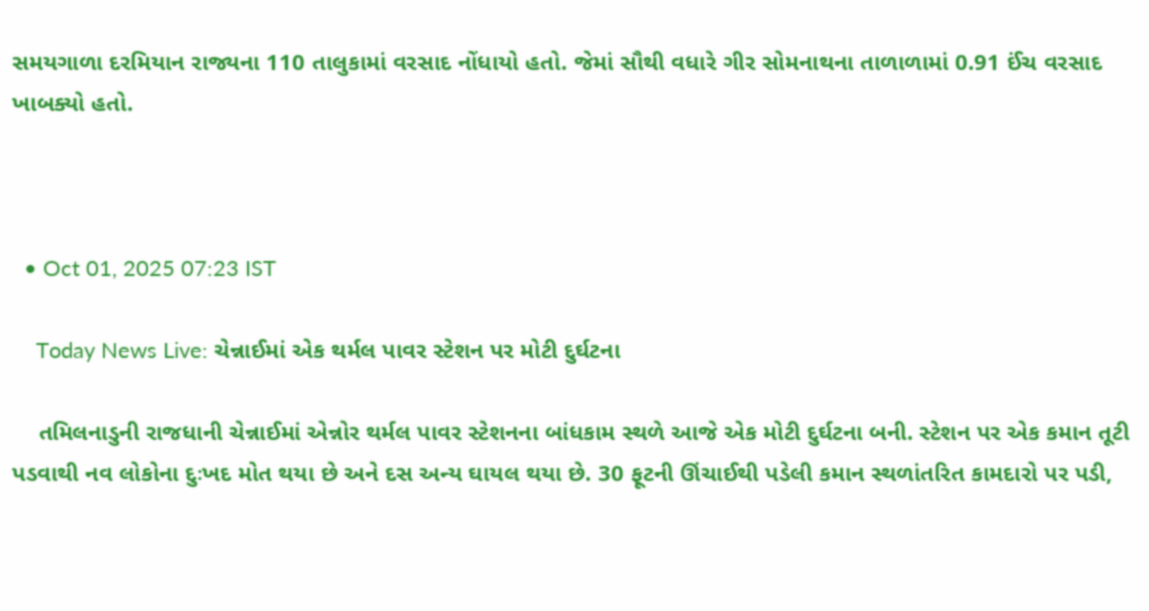સમયગાળા દરમિયાન રાજ્યના 110 તાલુકામાં વરસાદ નોંધાયો હતો. જેમાં સૌથી વધારે ગીર સોમનાથના તાળાળામાં 0.91 ઈંચ વરસાદ ખાબક્યો હતો.



  • Oct 01, 2025 07:23 IST

    Today News Live: ચેન્નાઈમાં એક થર્મલ પાવર સ્ટેશન પર મોટી દુર્ઘટના

    તમિલનાડુની રાજધાની ચેન્નાઈમાં એન્નોર થર્મલ પાવર સ્ટેશનના બાંધકામ સ્થળે આજે એક મોટી દુર્ઘટના બની. સ્ટેશન પર એક કમાન તૂટી પડવાથી નવ લોકોના દુઃખદ મોત થયા છે અને દસ અન્ય ઘાયલ થયા છે. 30 ફૂટની ઊંચાઈથી પડેલી કમાન સ્થળાંતરિત કામદારો પર પડી,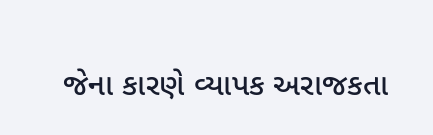જેના કારણે વ્યાપક અરાજકતા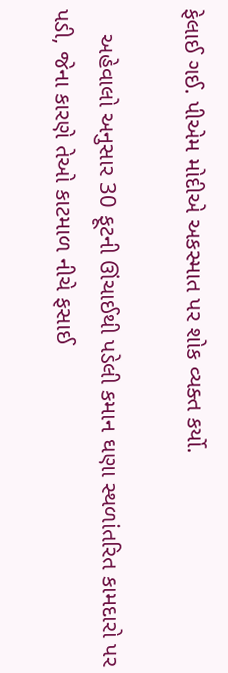ફેલાઈ ગઈ. પીએમ મોદીએ અકસ્માત પર શોક વ્યક્ત કર્યો.

    અહેવાલો અનુસાર 30 ફૂટની ઊંચાઈથી પડેલી કમાન ઘણા સ્થળાંતરિત કામદારો પર પડી, જેના કારણે તેઓ કાટમાળ નીચે ફસાઈ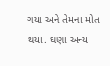ગયા અને તેમના મોત થયા. ઘણા અન્ય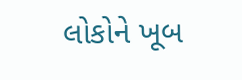લોકોને ખૂબ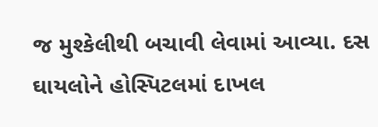જ મુશ્કેલીથી બચાવી લેવામાં આવ્યા. દસ ઘાયલોને હોસ્પિટલમાં દાખલ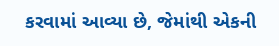કરવામાં આવ્યા છે, જેમાંથી એકની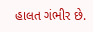હાલત ગંભીર છે.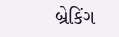બ્રેકિંગ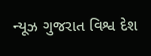ન્યૂઝ ગુજરાત વિશ્વ દેશ